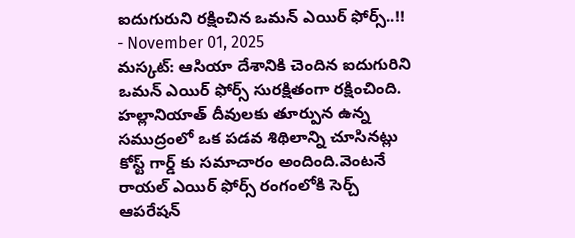ఐదుగురుని రక్షించిన ఒమన్ ఎయిర్ ఫోర్స్..!!
- November 01, 2025
మస్కట్: ఆసియా దేశానికి చెందిన ఐదుగురిని ఒమన్ ఎయిర్ ఫోర్స్ సురక్షితంగా రక్షించింది. హల్లానియాత్ దీవులకు తూర్పున ఉన్న సముద్రంలో ఒక పడవ శిథిలాన్ని చూసినట్లు కోస్ట్ గార్డ్ కు సమాచారం అందింది.వెంటనే రాయల్ ఎయిర్ ఫోర్స్ రంగంలోకి సెర్చ్ ఆపరేషన్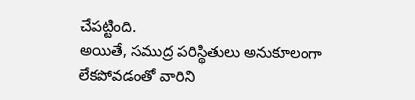చేపట్టింది.
అయితే, సముద్ర పరిస్థితులు అనుకూలంగా లేకపోవడంతో వారిని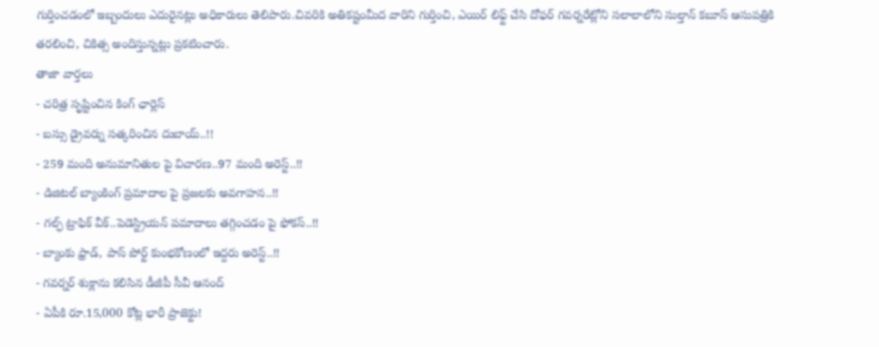గుర్తించడంలో ఇబ్బందులు ఎదురైనట్లు అధికారులు తెలిపారు.చివరికి అతికష్టంమీద వారిని గుర్తించి, ఎయిర్ లిఫ్ట్ చేసి దోఫర్ గవర్నరేట్లోని సలాలాలోని సుల్తాన్ కబూస్ ఆసుపత్రికి తరలించి, చికిత్స అందిస్తున్నట్లు ప్రకటించారు.
తాజా వార్తలు
- చరిత్ర సృష్టించిన కింగ్ ఛార్లెస్
- బస్సు డ్రైవర్ను సత్కరించిన దుబాయ్..!!
- 259 మంది అనుమానితుల పై విచారణ..97 మంది అరెస్ట్..!!
- డిజిటల్ బ్యాంకింగ్ ప్రమాదాల పై ప్రజలకు అవగాహన..!!
- గల్ఫ్ ట్రాఫిక్ వీక్..పెడెస్ట్రియన్ పమాదాలు తగ్గించడం పై ఫోకస్..!!
- బ్యాంకు ఫ్రాడ్, పాస్ పోర్ట్ కుంభకోణంలో ఇద్దరు అరెస్ట్..!!
- గవర్నర్ శుక్లాను కలిసిన డీజీపీ సీవీ ఆనంద్
- ఏపీకి రూ.15,000 కోట్ల భారీ ప్రాజెక్టు!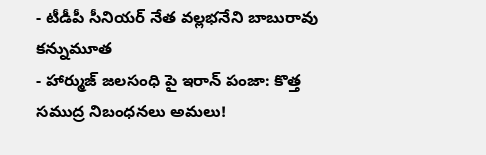- టీడీపీ సీనియర్ నేత వల్లభనేని బాబురావు కన్నుమూత
- హార్ముజ్ జలసంధి పై ఇరాన్ పంజా: కొత్త సముద్ర నిబంధనలు అమలు!